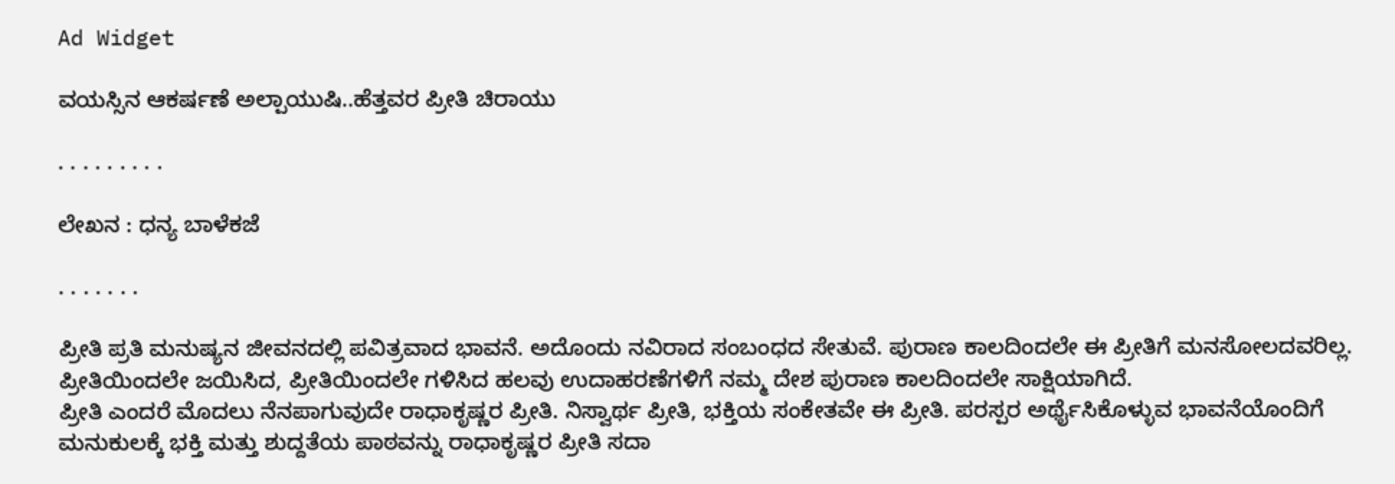Ad Widget

ವಯಸ್ಸಿನ ಆಕರ್ಷಣೆ ಅಲ್ಪಾಯುಷಿ..ಹೆತ್ತವರ ಪ್ರೀತಿ ಚಿರಾಯು

. . . . . . . . .

ಲೇಖನ : ಧನ್ಯ ಬಾಳೆಕಜೆ

. . . . . . .

ಪ್ರೀತಿ ಪ್ರತಿ ಮನುಷ್ಯನ ಜೀವನದಲ್ಲಿ ಪವಿತ್ರವಾದ ಭಾವನೆ. ಅದೊಂದು ನವಿರಾದ ಸಂಬಂಧದ ಸೇತುವೆ. ಪುರಾಣ ಕಾಲದಿಂದಲೇ ಈ ಪ್ರೀತಿಗೆ ಮನಸೋಲದವರಿಲ್ಲ. ಪ್ರೀತಿಯಿಂದಲೇ ಜಯಿಸಿದ, ಪ್ರೀತಿಯಿಂದಲೇ ಗಳಿಸಿದ ಹಲವು ಉದಾಹರಣೆಗಳಿಗೆ ನಮ್ಮ ದೇಶ ಪುರಾಣ ಕಾಲದಿಂದಲೇ ಸಾಕ್ಷಿಯಾಗಿದೆ.
ಪ್ರೀತಿ ಎಂದರೆ ಮೊದಲು ನೆನಪಾಗುವುದೇ ರಾಧಾಕೃಷ್ಣರ ಪ್ರೀತಿ. ನಿಸ್ವಾರ್ಥ ಪ್ರೀತಿ, ಭಕ್ತಿಯ ಸಂಕೇತವೇ ಈ ಪ್ರೀತಿ. ಪರಸ್ಪರ ಅರ್ಥೈಸಿಕೊಳ್ಳುವ ಭಾವನೆಯೊಂದಿಗೆ ಮನುಕುಲಕ್ಕೆ ಭಕ್ತಿ ಮತ್ತು ಶುದ್ದತೆಯ ಪಾಠವನ್ನು ರಾಧಾಕೃಷ್ಣರ ಪ್ರೀತಿ ಸದಾ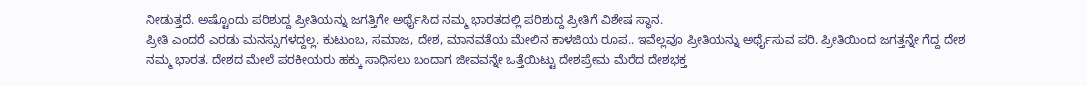ನೀಡುತ್ತದೆ. ಅಷ್ಟೊಂದು ಪರಿಶುದ್ದ ಪ್ರೀತಿಯನ್ನು ಜಗತ್ತಿಗೇ ಅರ್ಥೈಸಿದ ನಮ್ಮ ಭಾರತದಲ್ಲಿ ಪರಿಶುದ್ದ ಪ್ರೀತಿಗೆ ವಿಶೇಷ ಸ್ಥಾನ.
ಪ್ರೀತಿ ಎಂದರೆ ಎರಡು ಮನಸ್ಸುಗಳದ್ದಲ್ಲ. ಕುಟುಂಬ, ಸಮಾಜ, ದೇಶ, ಮಾನವತೆಯ ಮೇಲಿನ ಕಾಳಜಿಯ ರೂಪ.. ಇವೆಲ್ಲವೂ ಪ್ರೀತಿಯನ್ನು ಅರ್ಥೈಸುವ ಪರಿ. ಪ್ರೀತಿಯಿಂದ ಜಗತ್ತನ್ನೇ ಗೆದ್ದ ದೇಶ ನಮ್ಮ ಭಾರತ. ದೇಶದ ಮೇಲೆ ಪರಕೀಯರು ಹಕ್ಕು ಸಾಧಿಸಲು ಬಂದಾಗ ಜೀವವನ್ನೇ ಒತ್ತೆಯಿಟ್ಟು ದೇಶಪ್ರೇಮ ಮೆರೆದ ದೇಶಭಕ್ತ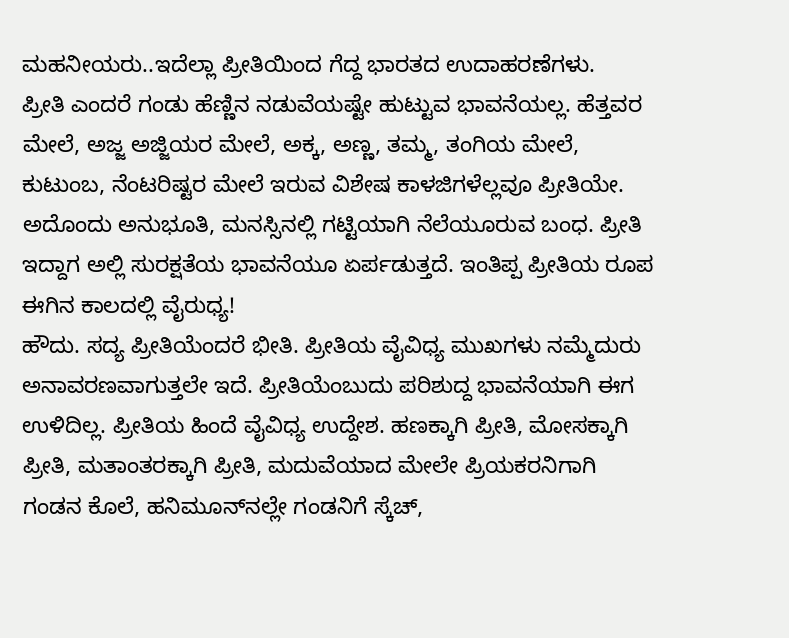ಮಹನೀಯರು..ಇದೆಲ್ಲಾ ಪ್ರೀತಿಯಿಂದ ಗೆದ್ದ ಭಾರತದ ಉದಾಹರಣೆಗಳು.
ಪ್ರೀತಿ ಎಂದರೆ ಗಂಡು ಹೆಣ್ಣಿನ ನಡುವೆಯಷ್ಟೇ ಹುಟ್ಟುವ ಭಾವನೆಯಲ್ಲ. ಹೆತ್ತವರ ಮೇಲೆ, ಅಜ್ಜ ಅಜ್ಜಿಯರ ಮೇಲೆ, ಅಕ್ಕ, ಅಣ್ಣ, ತಮ್ಮ, ತಂಗಿಯ ಮೇಲೆ, ಕುಟುಂಬ, ನೆಂಟರಿಷ್ಟರ ಮೇಲೆ ಇರುವ ವಿಶೇಷ ಕಾಳಜಿಗಳೆಲ್ಲವೂ ಪ್ರೀತಿಯೇ. ಅದೊಂದು ಅನುಭೂತಿ, ಮನಸ್ಸಿನಲ್ಲಿ ಗಟ್ಟಿಯಾಗಿ ನೆಲೆಯೂರುವ ಬಂಧ. ಪ್ರೀತಿ ಇದ್ದಾಗ ಅಲ್ಲಿ ಸುರಕ್ಷತೆಯ ಭಾವನೆಯೂ ಏರ್ಪಡುತ್ತದೆ. ಇಂತಿಪ್ಪ ಪ್ರೀತಿಯ ರೂಪ ಈಗಿನ ಕಾಲದಲ್ಲಿ ವೈರುಧ್ಯ!
ಹೌದು. ಸದ್ಯ ಪ್ರೀತಿಯೆಂದರೆ ಭೀತಿ. ಪ್ರೀತಿಯ ವೈವಿಧ್ಯ ಮುಖಗಳು ನಮ್ಮೆದುರು ಅನಾವರಣವಾಗುತ್ತಲೇ ಇದೆ. ಪ್ರೀತಿಯೆಂಬುದು ಪರಿಶುದ್ದ ಭಾವನೆಯಾಗಿ ಈಗ ಉಳಿದಿಲ್ಲ. ಪ್ರೀತಿಯ ಹಿಂದೆ ವೈವಿಧ್ಯ ಉದ್ದೇಶ. ಹಣಕ್ಕಾಗಿ ಪ್ರೀತಿ, ಮೋಸಕ್ಕಾಗಿ ಪ್ರೀತಿ, ಮತಾಂತರಕ್ಕಾಗಿ ಪ್ರೀತಿ, ಮದುವೆಯಾದ ಮೇಲೇ ಪ್ರಿಯಕರನಿಗಾಗಿ ಗಂಡನ ಕೊಲೆ, ಹನಿಮೂನ್‌ನಲ್ಲೇ ಗಂಡನಿಗೆ ಸ್ಕೆಚ್‌,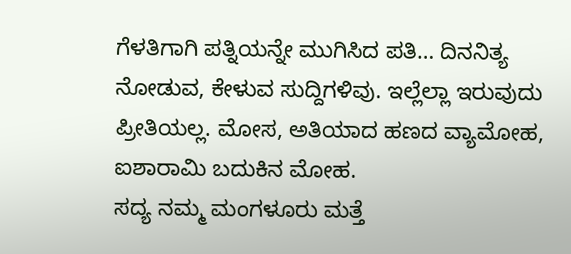ಗೆಳತಿಗಾಗಿ ಪತ್ನಿಯನ್ನೇ ಮುಗಿಸಿದ ಪತಿ… ದಿನನಿತ್ಯ ನೋಡುವ, ಕೇಳುವ ಸುದ್ದಿಗಳಿವು. ಇಲ್ಲೆಲ್ಲಾ ಇರುವುದು ಪ್ರೀತಿಯಲ್ಲ. ಮೋಸ, ಅತಿಯಾದ ಹಣದ ವ್ಯಾಮೋಹ, ಐಶಾರಾಮಿ ಬದುಕಿನ ಮೋಹ.
ಸದ್ಯ ನಮ್ಮ ಮಂಗಳೂರು ಮತ್ತೆ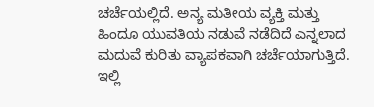ಚರ್ಚೆಯಲ್ಲಿದೆ. ಅನ್ಯ ಮತೀಯ ವ್ಯಕ್ತಿ ಮತ್ತು ಹಿಂದೂ ಯುವತಿಯ ನಡುವೆ ನಡೆದಿದೆ ಎನ್ನಲಾದ ಮದುವೆ ಕುರಿತು ವ್ಯಾಪಕವಾಗಿ ಚರ್ಚೆಯಾಗುತ್ತಿದೆ. ಇಲ್ಲಿ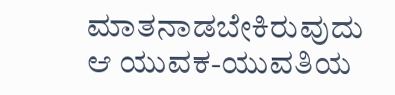ಮಾತನಾಡಬೇಕಿರುವುದು ಆ ಯುವಕ-ಯುವತಿಯ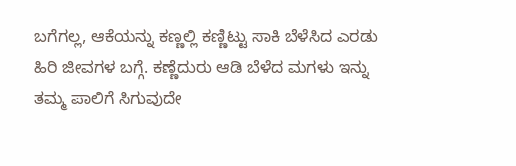ಬಗೆಗಲ್ಲ, ಆಕೆಯನ್ನು ಕಣ್ಣಲ್ಲಿ ಕಣ್ಣಿಟ್ಟು ಸಾಕಿ ಬೆಳೆಸಿದ ಎರಡು ಹಿರಿ ಜೀವಗಳ ಬಗ್ಗೆ. ಕಣ್ಣೆದುರು ಆಡಿ ಬೆಳೆದ ಮಗಳು ಇನ್ನು ತಮ್ಮ ಪಾಲಿಗೆ ಸಿಗುವುದೇ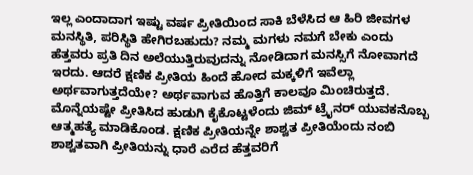ಇಲ್ಲ ಎಂದಾದಾಗ ಇಷ್ಟು ವರ್ಷ ಪ್ರೀತಿಯಿಂದ ಸಾಕಿ ಬೆಳೆಸಿದ ಆ ಹಿರಿ ಜೀವಗಳ ಮನಸ್ಥಿತಿ, ಪರಿಸ್ಥಿತಿ ಹೇಗಿರಬಹುದು? ನಮ್ಮ ಮಗಳು ನಮಗೆ ಬೇಕು ಎಂದು ಹೆತ್ತವರು ಪ್ರತಿ ದಿನ ಅಲೆಯುತ್ತಿರುವುದನ್ನು ನೋಡಿದಾಗ ಮನಸ್ಸಿಗೆ ನೋವಾಗದೆ ಇರದು. ಆದರೆ ಕ್ಷಣಿಕ ಪ್ರೀತಿಯ ಹಿಂದೆ ಹೋದ ಮಕ್ಕಳಿಗೆ ಇವೆಲ್ಲಾ ಅರ್ಥವಾಗುತ್ತದೆಯೇ? ಅರ್ಥವಾಗುವ ಹೊತ್ತಿಗೆ ಕಾಲವೂ ಮಿಂಚಿರುತ್ತದೆ.
ಮೊನ್ನೆಯಷ್ಟೇ ಪ್ರೀತಿಸಿದ ಹುಡುಗಿ ಕೈಕೊಟ್ಟಳೆಂದು ಜಿಮ್‌ ಟ್ರೈನರ್‌ ಯುವಕನೊಬ್ಬ ಆತ್ಮಹತ್ಯೆ ಮಾಡಿಕೊಂಡ. ಕ್ಷಣಿಕ ಪ್ರೀತಿಯನ್ನೇ ಶಾಶ್ವತ ಪ್ರೀತಿಯೆಂದು ನಂಬಿ ಶಾಶ್ವತವಾಗಿ ಪ್ರೀತಿಯನ್ನು ಧಾರೆ ಎರೆದ ಹೆತ್ತವರಿಗೆ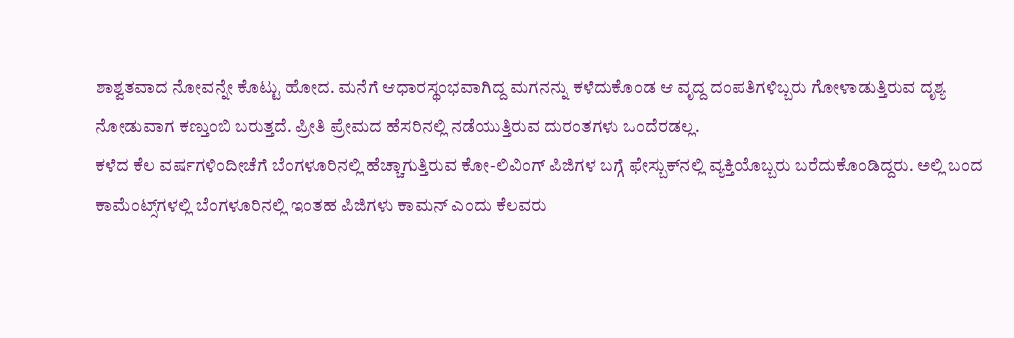ಶಾಶ್ವತವಾದ ನೋವನ್ನೇ ಕೊಟ್ಟು ಹೋದ. ಮನೆಗೆ ಆಧಾರಸ್ಥಂಭವಾಗಿದ್ದ ಮಗನನ್ನು ಕಳೆದುಕೊಂಡ ಆ ವೃದ್ದ ದಂಪತಿಗಳಿಬ್ಬರು ಗೋಳಾಡುತ್ತಿರುವ ದೃಶ್ಯ ನೋಡುವಾಗ ಕಣ್ತುಂಬಿ ಬರುತ್ತದೆ. ಪ್ರೀತಿ ಪ್ರೇಮದ ಹೆಸರಿನಲ್ಲಿ ನಡೆಯುತ್ತಿರುವ ದುರಂತಗಳು ಒಂದೆರಡಲ್ಲ.
ಕಳೆದ ಕೆಲ ವರ್ಷಗಳಿಂದೀಚೆಗೆ ಬೆಂಗಳೂರಿನಲ್ಲಿ ಹೆಚ್ಚಾಗುತ್ತಿರುವ ಕೋ-ಲಿವಿಂಗ್‌ ಪಿಜಿಗಳ ಬಗ್ಗೆ ಫೇಸ್ಬುಕ್‌ನಲ್ಲಿ ವ್ಯಕ್ತಿಯೊಬ್ಬರು ಬರೆದುಕೊಂಡಿದ್ದರು. ಅಲ್ಲಿ ಬಂದ ಕಾಮೆಂಟ್ಸ್‌ಗಳಲ್ಲಿ ಬೆಂಗಳೂರಿನಲ್ಲಿ ಇಂತಹ ಪಿಜಿಗಳು ಕಾಮನ್‌ ಎಂದು ಕೆಲವರು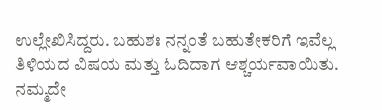ಉಲ್ಲೇಖಿಸಿದ್ದರು. ಬಹುಶಃ ನನ್ನಂತೆ ಬಹುತೇಕರಿಗೆ ಇವೆಲ್ಲ ತಿಳಿಯದ ವಿಷಯ ಮತ್ತು ಓದಿದಾಗ ಆಶ್ಚರ್ಯವಾಯಿತು. ನಮ್ಮದೇ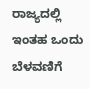ರಾಜ್ಯದಲ್ಲಿ ಇಂತಹ ಒಂದು ಬೆಳವಣಿಗೆ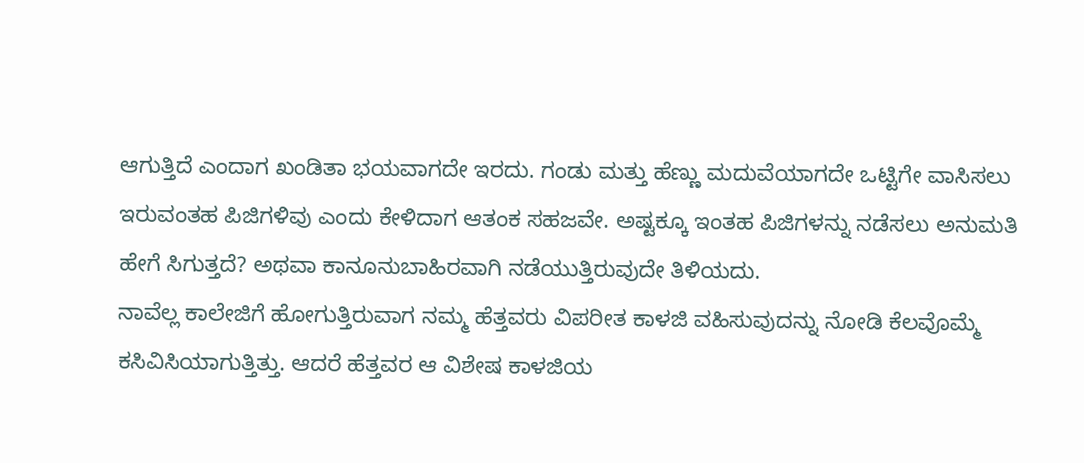ಆಗುತ್ತಿದೆ ಎಂದಾಗ ಖಂಡಿತಾ ಭಯವಾಗದೇ ಇರದು. ಗಂಡು ಮತ್ತು ಹೆಣ್ಣು ಮದುವೆಯಾಗದೇ ಒಟ್ಟಿಗೇ ವಾಸಿಸಲು ಇರುವಂತಹ ಪಿಜಿಗಳಿವು ಎಂದು ಕೇಳಿದಾಗ ಆತಂಕ ಸಹಜವೇ. ಅಷ್ಟಕ್ಕೂ ಇಂತಹ ಪಿಜಿಗಳನ್ನು ನಡೆಸಲು ಅನುಮತಿ ಹೇಗೆ ಸಿಗುತ್ತದೆ? ಅಥವಾ ಕಾನೂನುಬಾಹಿರವಾಗಿ ನಡೆಯುತ್ತಿರುವುದೇ ತಿಳಿಯದು.
ನಾವೆಲ್ಲ ಕಾಲೇಜಿಗೆ ಹೋಗುತ್ತಿರುವಾಗ ನಮ್ಮ ಹೆತ್ತವರು ವಿಪರೀತ ಕಾಳಜಿ ವಹಿಸುವುದನ್ನು ನೋಡಿ ಕೆಲವೊಮ್ಮೆ ಕಸಿವಿಸಿಯಾಗುತ್ತಿತ್ತು. ಆದರೆ ಹೆತ್ತವರ ಆ ವಿಶೇಷ ಕಾಳಜಿಯ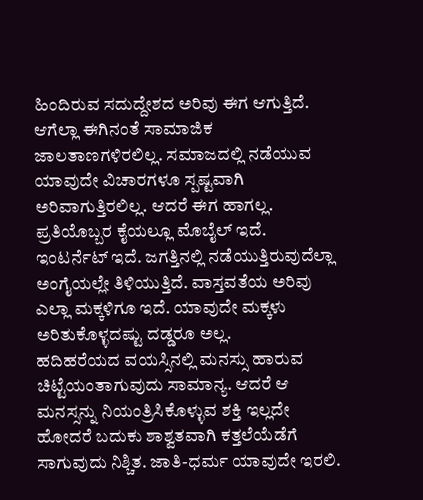ಹಿಂದಿರುವ ಸದುದ್ದೇಶದ ಅರಿವು ಈಗ ಆಗುತ್ತಿದೆ. ಆಗೆಲ್ಲಾ ಈಗಿನಂತೆ ಸಾಮಾಜಿಕ ಜಾಲತಾಣಗಳಿರಲಿಲ್ಲ. ಸಮಾಜದಲ್ಲಿ ನಡೆಯುವ ಯಾವುದೇ ವಿಚಾರಗಳೂ ಸ್ಪಷ್ಟವಾಗಿ ಅರಿವಾಗುತ್ತಿರಲಿಲ್ಲ. ಆದರೆ ಈಗ ಹಾಗಲ್ಲ. ಪ್ರತಿಯೊಬ್ಬರ ಕೈಯಲ್ಲೂ ಮೊಬೈಲ್‌ ಇದೆ. ಇಂಟರ್ನೆಟ್‌ ಇದೆ. ಜಗತ್ತಿನಲ್ಲಿ ನಡೆಯುತ್ತಿರುವುದೆಲ್ಲಾ ಅಂಗೈಯಲ್ಲೇ ತಿಳಿಯುತ್ತಿದೆ. ವಾಸ್ತವತೆಯ ಅರಿವು ಎಲ್ಲಾ ಮಕ್ಕಳಿಗೂ ಇದೆ. ಯಾವುದೇ ಮಕ್ಕಳು ಅರಿತುಕೊಳ್ಳದಷ್ಟು ದಡ್ಡರೂ ಅಲ್ಲ.
ಹದಿಹರೆಯದ ವಯಸ್ಸಿನಲ್ಲಿ ಮನಸ್ಸು ಹಾರುವ ಚಿಟ್ಟೆಯಂತಾಗುವುದು ಸಾಮಾನ್ಯ. ಆದರೆ ಆ ಮನಸ್ಸನ್ನು ನಿಯಂತ್ರಿಸಿಕೊಳ್ಳುವ ಶಕ್ತಿ ಇಲ್ಲದೇ ಹೋದರೆ ಬದುಕು ಶಾಶ್ವತವಾಗಿ ಕತ್ತಲೆಯೆಡೆಗೆ ಸಾಗುವುದು ನಿಶ್ಚಿತ. ಜಾತಿ-ಧರ್ಮ ಯಾವುದೇ ಇರಲಿ.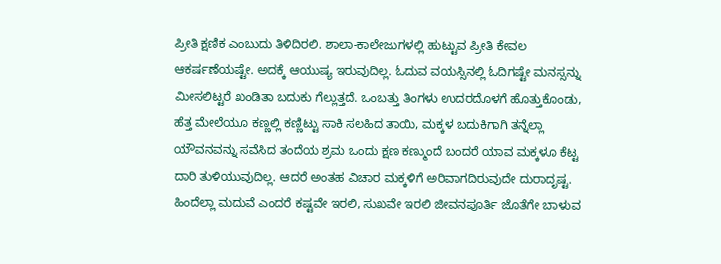ಪ್ರೀತಿ ಕ್ಷಣಿಕ ಎಂಬುದು ತಿಳಿದಿರಲಿ. ಶಾಲಾ-ಕಾಲೇಜುಗಳಲ್ಲಿ ಹುಟ್ಟುವ ಪ್ರೀತಿ ಕೇವಲ ಆಕರ್ಷಣೆಯಷ್ಟೇ. ಅದಕ್ಕೆ ಆಯುಷ್ಯ ಇರುವುದಿಲ್ಲ. ಓದುವ ವಯಸ್ಸಿನಲ್ಲಿ ಓದಿಗಷ್ಟೇ ಮನಸ್ಸನ್ನು ಮೀಸಲಿಟ್ಟರೆ ಖಂಡಿತಾ ಬದುಕು ಗೆಲ್ಲುತ್ತದೆ. ಒಂಬತ್ತು ತಿಂಗಳು ಉದರದೊಳಗೆ ಹೊತ್ತುಕೊಂಡು, ಹೆತ್ತ ಮೇಲೆಯೂ ಕಣ್ಣಲ್ಲಿ ಕಣ್ಣಿಟ್ಟು ಸಾಕಿ ಸಲಹಿದ ತಾಯಿ, ಮಕ್ಕಳ ಬದುಕಿಗಾಗಿ ತನ್ನೆಲ್ಲಾ ಯೌವನವನ್ನು ಸವೆಸಿದ ತಂದೆಯ ಶ್ರಮ ಒಂದು ಕ್ಷಣ ಕಣ್ಮುಂದೆ ಬಂದರೆ ಯಾವ ಮಕ್ಕಳೂ ಕೆಟ್ಟ ದಾರಿ ತುಳಿಯುವುದಿಲ್ಲ. ಆದರೆ ಅಂತಹ ವಿಚಾರ ಮಕ್ಕಳಿಗೆ ಅರಿವಾಗದಿರುವುದೇ ದುರಾದೃಷ್ಟ.
ಹಿಂದೆಲ್ಲಾ ಮದುವೆ ಎಂದರೆ ಕಷ್ಟವೇ ಇರಲಿ, ಸುಖವೇ ಇರಲಿ ಜೀವನಪೂರ್ತಿ ಜೊತೆಗೇ ಬಾಳುವ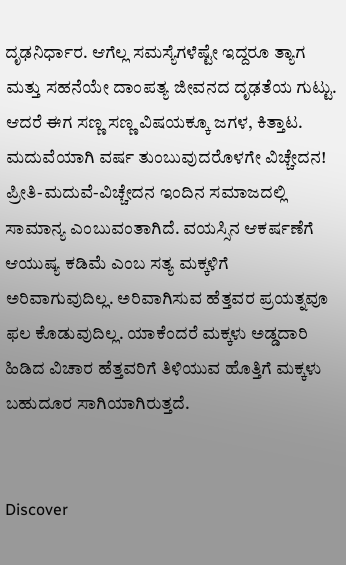ದೃಢನಿರ್ಧಾರ. ಆಗೆಲ್ಲ ಸಮಸ್ಯೆಗಳೆಷ್ಟೇ ಇದ್ದರೂ ತ್ಯಾಗ ಮತ್ತು ಸಹನೆಯೇ ದಾಂಪತ್ಯ ಜೀವನದ ದೃಢತೆಯ ಗುಟ್ಟು. ಆದರೆ ಈಗ ಸಣ್ಣ ಸಣ್ಣ ವಿಷಯಕ್ಕೂ ಜಗಳ, ಕಿತ್ತಾಟ. ಮದುವೆಯಾಗಿ ವರ್ಷ ತುಂಬುವುದರೊಳಗೇ ವಿಚ್ಚೇದನ! ಪ್ರೀತಿ-ಮದುವೆ-ವಿಚ್ಚೇದನ ಇಂದಿನ ಸಮಾಜದಲ್ಲಿ ಸಾಮಾನ್ಯ ಎಂಬುವಂತಾಗಿದೆ. ವಯಸ್ಸಿನ ಆಕರ್ಷಣೆಗೆ ಆಯುಷ್ಯ ಕಡಿಮೆ ಎಂಬ ಸತ್ಯ ಮಕ್ಕಳಿಗೆ ಅರಿವಾಗುವುದಿಲ್ಲ. ಅರಿವಾಗಿಸುವ ಹೆತ್ತವರ ಪ್ರಯತ್ನವೂ ಫಲ ಕೊಡುವುದಿಲ್ಲ. ಯಾಕೆಂದರೆ ಮಕ್ಕಳು ಅಡ್ಡದಾರಿ ಹಿಡಿದ ವಿಚಾರ ಹೆತ್ತವರಿಗೆ ತಿಳಿಯುವ ಹೊತ್ತಿಗೆ ಮಕ್ಕಳು ಬಹುದೂರ ಸಾಗಿಯಾಗಿರುತ್ತದೆ.


Discover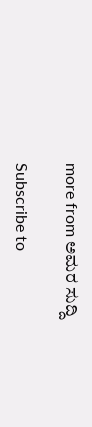more from ಅಮರ ಸುದ್ದಿ

Subscribe to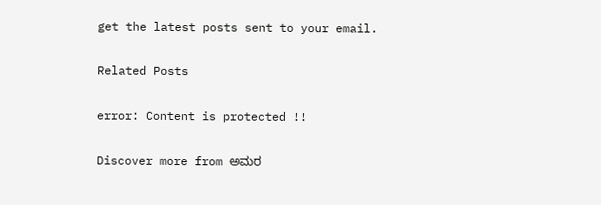get the latest posts sent to your email.

Related Posts

error: Content is protected !!

Discover more from ಅಮರ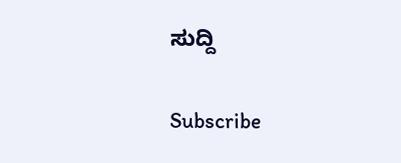ಸುದ್ದಿ

Subscribe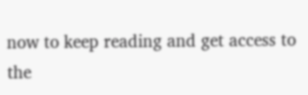now to keep reading and get access to the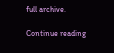full archive.

Continue reading